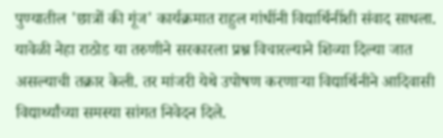पुण्यातील 'छात्रों की गूंज' कार्यक्रमात राहुल गांधींनी विद्यार्थिनींशी संवाद साधला. यावेळी नेहा राठोड या तरुणीने सरकारला प्रश्न विचारल्याने शिव्या दिल्या जात असल्याची तक्रार केली. तर मांजरी येथे उपोषण करणाऱ्या विद्यार्थिनीने आदिवासी विद्यार्थ्यांच्या समस्या सांगत निवेदन दिले.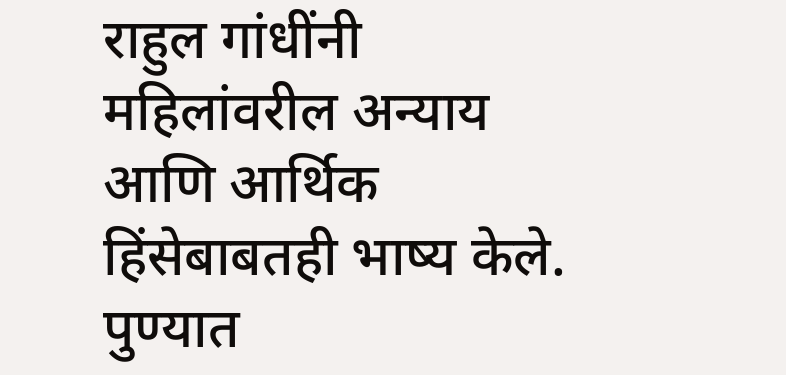राहुल गांधींनी महिलांवरील अन्याय आणि आर्थिक हिंसेबाबतही भाष्य केले.
पुण्यात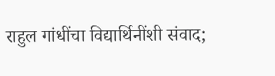राहुल गांधींचा विद्यार्थिनींशी संवाद;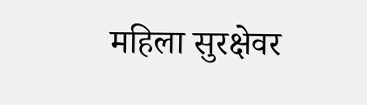महिला सुरक्षेवर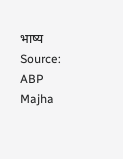भाष्य
Source: ABP Majha